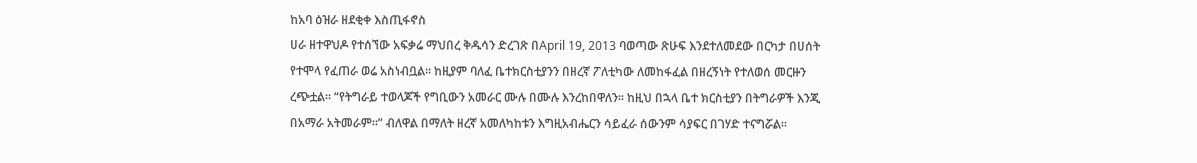ከአባ ዕዝራ ዘደቂቀ እስጢፋኖስ
ሀራ ዘተዋህዶ የተሰኘው አፍቃሬ ማህበረ ቅዱሳን ድረገጽ በApril 19, 2013 ባወጣው ጽሁፍ እንደተለመደው በርካታ በሀሰት የተሞላ የፈጠራ ወሬ አስነብቧል፡፡ ከዚያም ባለፈ ቤተክርስቲያንን በዘረኛ ፖለቲካው ለመከፋፈል በዘረኝነት የተለወሰ መርዙን ረጭቷል፡፡ “የትግራይ ተወላጆች የግቢውን አመራር ሙሉ በሙሉ እንረከበዋለን፡፡ ከዚህ በኋላ ቤተ ክርስቲያን በትግራዎች እንጂ በአማራ አትመራም፡፡” ብለዋል በማለት ዘረኛ አመለካከቱን እግዚአብሔርን ሳይፈራ ሰውንም ሳያፍር በገሃድ ተናግሯል፡፡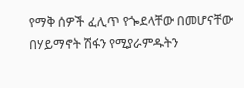የማቅ ሰዎች ፈሊጥ የጐደላቸው በመሆናቸው በሃይማኖት ሽፋን የሚያራምዱትን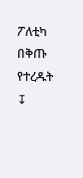ፖለቲካ በቅጡ የተረዱት
↧